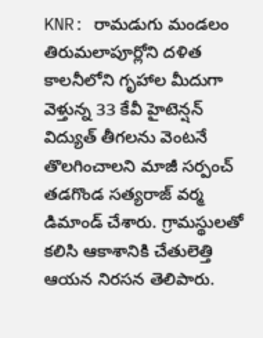KNR: రామడుగు మండలం తిరుమలాపూర్లోని దళిత కాలనీలోని గృహాల మీదుగా వెళ్తున్న 33 కేవీ హైటెన్షన్ విద్యుత్ తీగలను వెంటనే తొలగించాలని మాజీ సర్పంచ్ తడగొండ సత్యరాజ్ వర్మ డిమాండ్ చేశారు. గ్రామస్థులతో కలిసి ఆకాశానికి చేతులెత్తి ఆయన నిరసన తెలిపారు.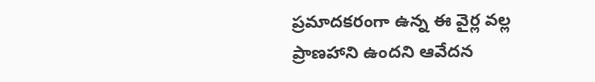ప్రమాదకరంగా ఉన్న ఈ వైర్ల వల్ల ప్రాణహాని ఉందని ఆవేదన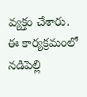వ్యక్తం చేశారు. ఈ కార్యక్రమంలో నడిపెల్లి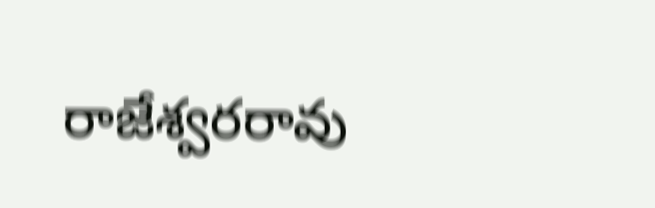రాజేశ్వరరావు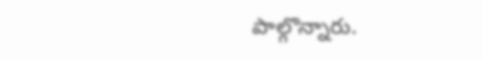పాల్గొన్నారు.